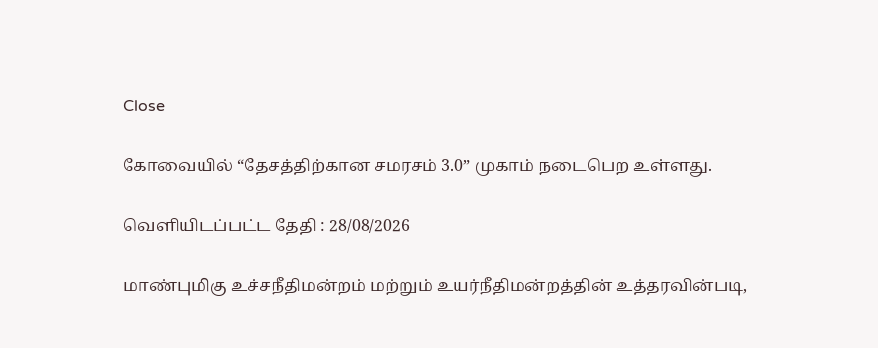Close

கோவையில் “தேசத்திற்கான சமரசம் 3.0” முகாம் நடைபெற உள்ளது.

வெளியிடப்பட்ட தேதி : 28/08/2026

மாண்புமிகு உச்சநீதிமன்றம் மற்றும் உயர்நீதிமன்றத்தின் உத்தரவின்படி,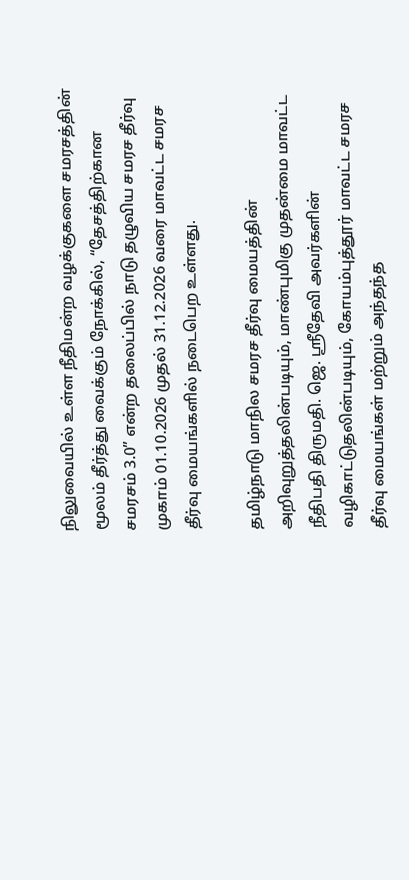நிலுவையில் உள்ள நீதிமன்ற வழக்குகளை சமரசத்தின் மூலம் தீர்த்து வைக்கும் நோக்கில், “தேசத்திற்கான சமரசம் 3.0” என்ற தலைப்பில் நாடு தழுவிய சமரச தீர்வு முகாம் 01.10.2026 முதல் 31.12.2026 வரை மாவட்ட சமரச தீர்வு மையங்களில் நடைபெற உள்ளது.

தமிழ்நாடு மாநில சமரச தீர்வு மையத்தின் அறிவுறுத்தலின்படியும், மாண்புமிகு முதன்மை மாவட்ட நீதிபதி திருமதி. ஜெ. ஸ்ரீதேவி அவர்களின் வழிகாட்டுதலின்படியும், கோயம்புத்தூர் மாவட்ட சமரச தீர்வு மையங்கள் மற்றும் அந்தந்த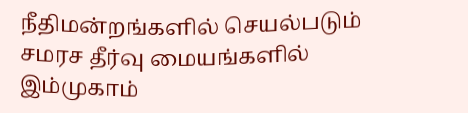நீதிமன்றங்களில் செயல்படும் சமரச தீர்வு மையங்களில் இம்முகாம்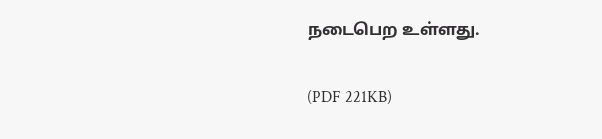நடைபெற உள்ளது.

(PDF 221KB)